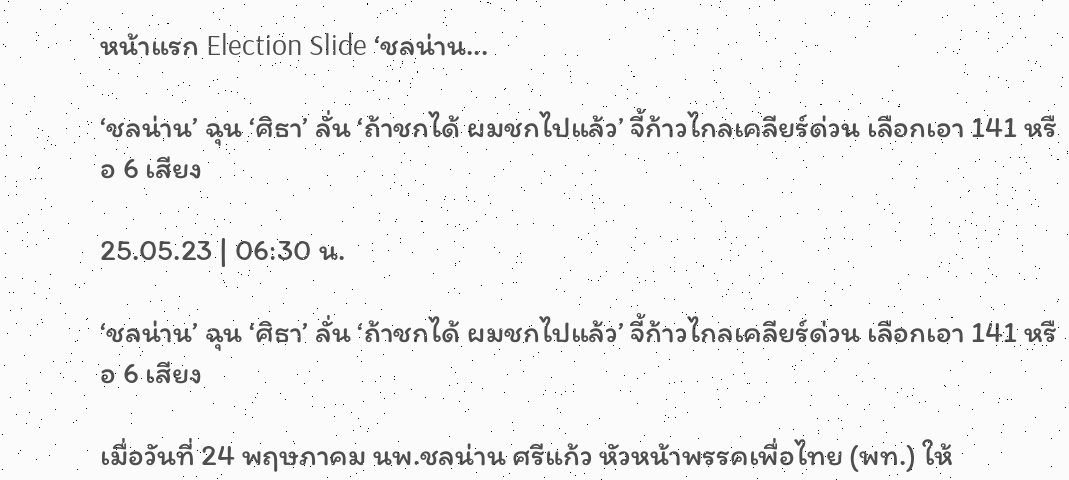หน้าแรก Election Slide ‘ชลน่าน...

‘ชลน่าน’ ฉุน ‘ศิธา’ ลั่น ‘ถ้าชกได้ ผมชกไปแล้ว’ จี้ก้าวไกลเคลียร์ด่วน เลือกเอา 141 หรือ 6 เสียง

25.05.23 | 06:30 น.

‘ชลน่าน’ ฉุน ‘ศิธา’ ลั่น ‘ถ้าชกได้ ผมชกไปแล้ว’ จี้ก้าวไกลเคลียร์ด่วน เลือกเอา 141 หรือ 6 เสียง

เมื่อวันที่ 24 พฤษภาคม นพ.ชลน่าน ศรีแก้ว หัวหน้าพรรคเพื่อไทย (พท.) ให้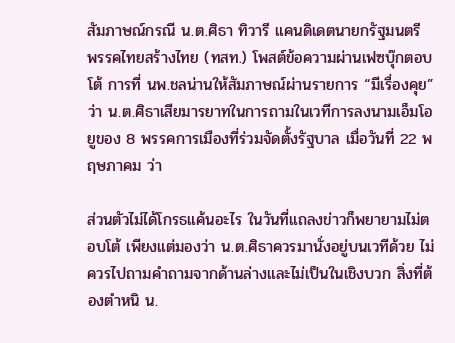สัมภาษณ์กรณี น.ต.ศิธา ทิวารี แคนดิเดตนายกรัฐมนตรี พรรคไทยสร้างไทย (ทสท.) โพสต์ข้อความผ่านเฟซบุ๊กตอบโต้ การที่ นพ.ชลน่านให้สัมภาษณ์ผ่านรายการ “มีเรื่องคุย” ว่า น.ต.ศิธาเสียมารยาทในการถามในเวทีการลงนามเอ็มโอยูของ 8 พรรคการเมืองที่ร่วมจัดตั้งรัฐบาล เมื่อวันที่ 22 พฤษภาคม ว่า

ส่วนตัวไม่ได้โกรธแค้นอะไร ในวันที่แถลงข่าวก็พยายามไม่ตอบโต้ เพียงแต่มองว่า น.ต.ศิธาควรมานั่งอยู่บนเวทีด้วย ไม่ควรไปถามคำถามจากด้านล่างและไม่เป็นในเชิงบวก สิ่งที่ต้องตำหนิ น.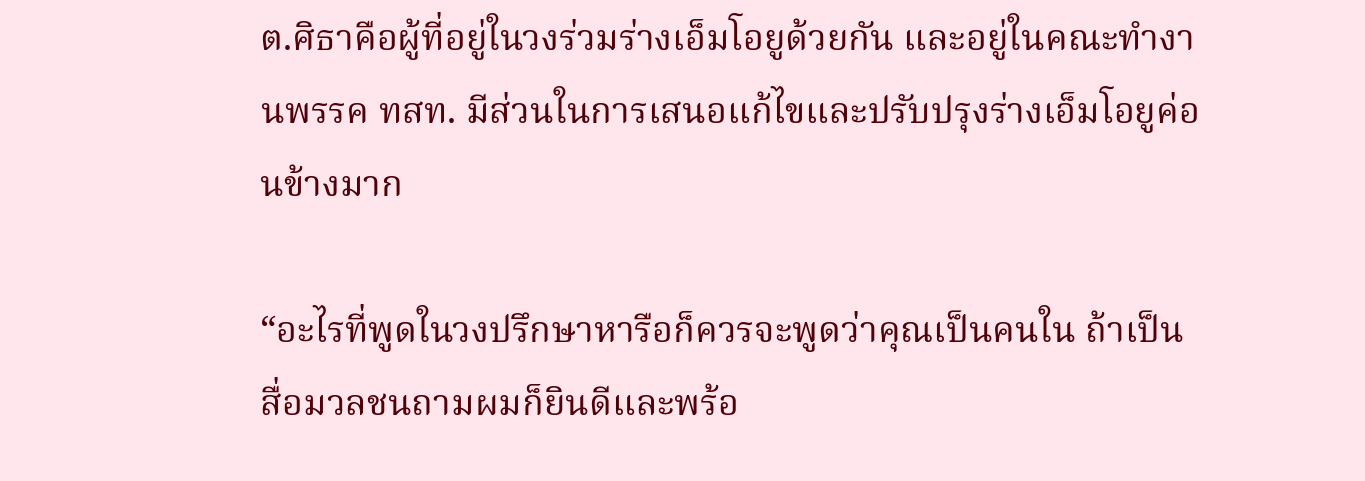ต.ศิธาคือผู้ที่อยู่ในวงร่วมร่างเอ็มโอยูด้วยกัน และอยู่ในคณะทำงานพรรค ทสท. มีส่วนในการเสนอแก้ไขและปรับปรุงร่างเอ็มโอยูค่อนข้างมาก

“อะไรที่พูดในวงปรึกษาหารือก็ควรจะพูดว่าคุณเป็นคนใน ถ้าเป็นสื่อมวลชนถามผมก็ยินดีและพร้อ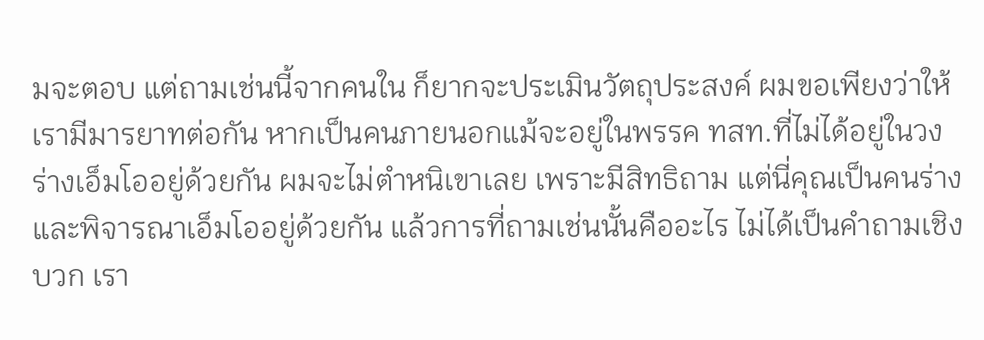มจะตอบ แต่ถามเช่นนี้จากคนใน ก็ยากจะประเมินวัตถุประสงค์ ผมขอเพียงว่าให้เรามีมารยาทต่อกัน หากเป็นคนภายนอกแม้จะอยู่ในพรรค ทสท.ที่ไม่ได้อยู่ในวงร่างเอ็มโออยู่ด้วยกัน ผมจะไม่ตำหนิเขาเลย เพราะมีสิทธิถาม แต่นี่คุณเป็นคนร่างและพิจารณาเอ็มโออยู่ด้วยกัน แล้วการที่ถามเช่นนั้นคืออะไร ไม่ได้เป็นคำถามเชิงบวก เรา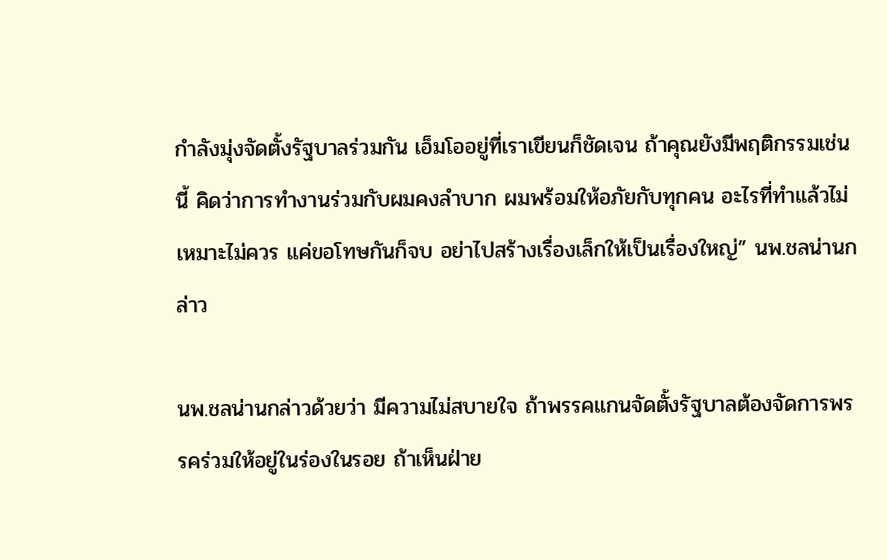กำลังมุ่งจัดตั้งรัฐบาลร่วมกัน เอ็มโออยู่ที่เราเขียนก็ชัดเจน ถ้าคุณยังมีพฤติกรรมเช่นนี้ คิดว่าการทำงานร่วมกับผมคงลำบาก ผมพร้อมให้อภัยกับทุกคน อะไรที่ทำแล้วไม่เหมาะไม่ควร แค่ขอโทษกันก็จบ อย่าไปสร้างเรื่องเล็กให้เป็นเรื่องใหญ่” นพ.ชลน่านกล่าว

นพ.ชลน่านกล่าวด้วยว่า มีความไม่สบายใจ ถ้าพรรคแกนจัดตั้งรัฐบาลต้องจัดการพรรคร่วมให้อยู่ในร่องในรอย ถ้าเห็นฝ่าย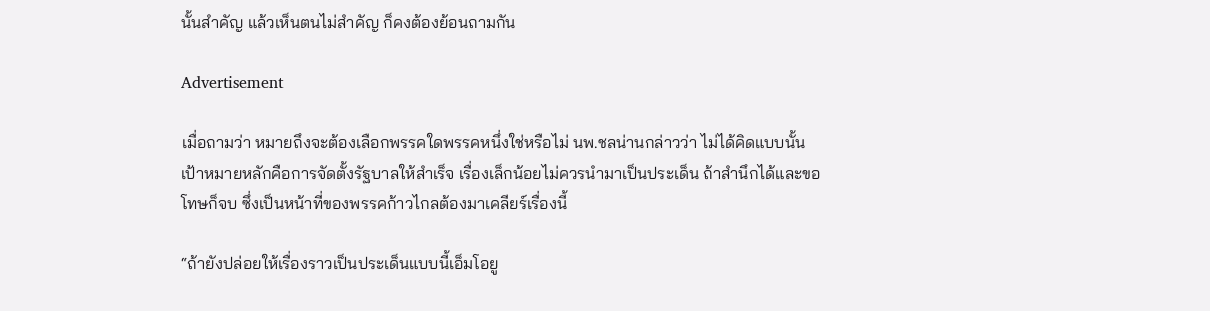นั้นสำคัญ แล้วเห็นตนไม่สำคัญ ก็คงต้องย้อนถามกัน

Advertisement

เมื่อถามว่า หมายถึงจะต้องเลือกพรรคใดพรรคหนึ่งใช่หรือไม่ นพ.ชลน่านกล่าวว่า ไม่ได้คิดแบบนั้น เป้าหมายหลักคือการจัดตั้งรัฐบาลให้สำเร็จ เรื่องเล็กน้อยไม่ควรนำมาเป็นประเด็น ถ้าสำนึกได้และขอโทษก็จบ ซึ่งเป็นหน้าที่ของพรรคก้าวไกลต้องมาเคลียร์เรื่องนี้

“ถ้ายังปล่อยให้เรื่องราวเป็นประเด็นแบบนี้เอ็มโอยู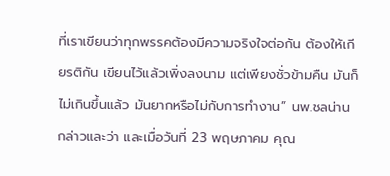ที่เราเขียนว่าทุกพรรคต้องมีความจริงใจต่อกัน ต้องให้เกียรติกัน เขียนไว้แล้วเพิ่งลงนาม แต่เพียงชั่วข้ามคืน มันก็ไม่เกินขึ้นแล้ว มันยากหรือไม่กับการทำงาน” นพ.ชลน่านกล่าวและว่า และเมื่อวันที่ 23 พฤษภาคม คุณ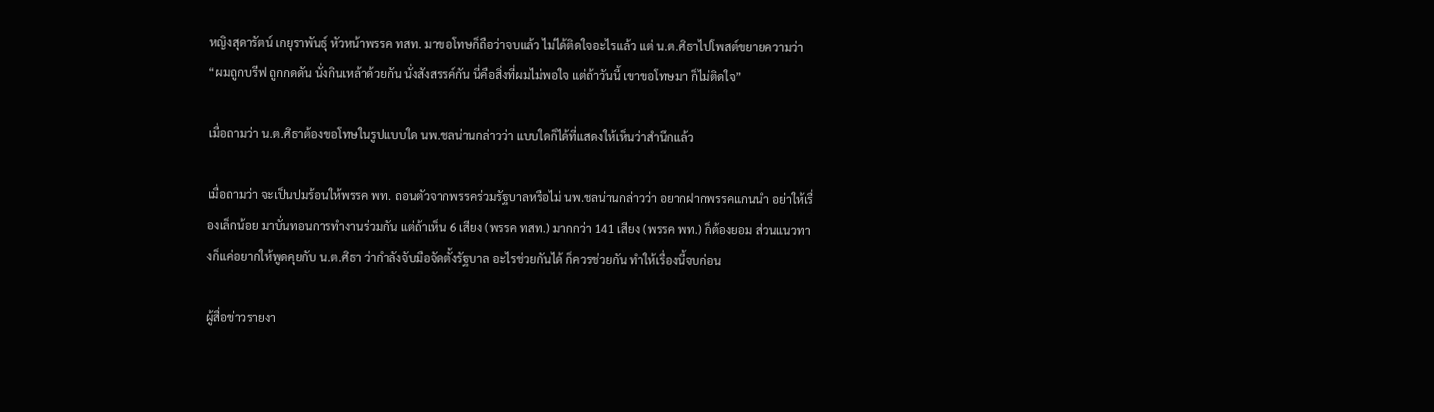หญิงสุดารัตน์ เกยุราพันธุ์ หัวหน้าพรรค ทสท. มาขอโทษก็ถือว่าจบแล้ว ไม่ได้ติดใจอะไรแล้ว แต่ น.ต.ศิธาไปโพสต์ขยายความว่า “ผมถูกบรีฟ ถูกกดดัน นั่งกินเหล้าด้วยกัน นั่งสังสรรค์กัน นี่คือสิ่งที่ผมไม่พอใจ แต่ถ้าวันนี้ เขาขอโทษมา ก็ไม่ติดใจ”

เมื่อถามว่า น.ต.ศิธาต้องขอโทษในรูปแบบใด นพ.ชลน่านกล่าวว่า แบบใดก็ได้ที่แสดงให้เห็นว่าสำนึกแล้ว

เมื่อถามว่า จะเป็นปมร้อนให้พรรค พท. ถอนตัวจากพรรคร่วมรัฐบาลหรือไม่ นพ.ชลน่านกล่าวว่า อยากฝากพรรคแกนนำ อย่าให้เรื่องเล็กน้อย มาบั่นทอนการทำงานร่วมกัน แต่ถ้าเห็น 6 เสียง (พรรค ทสท.) มากกว่า 141 เสียง (พรรค พท.) ก็ต้องยอม ส่วนแนวทางก็แค่อยากให้พูดคุยกับ น.ต.ศิธา ว่ากำลังจับมือจัดตั้งรัฐบาล อะไรช่วยกันได้ ก็ควรช่วยกัน ทำให้เรื่องนี้จบก่อน

ผู้สื่อข่าวรายงา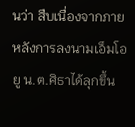นว่า สืบเนื่องจากภายหลังการลงนามเอ็มโอยู น.ต.ศิธาได้ลุกขึ้น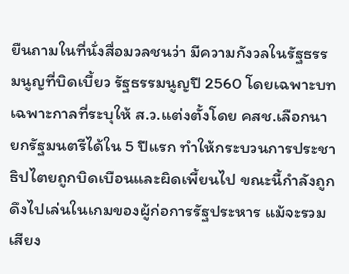ยืนถามในที่นั่งสื่อมวลชนว่า มีความกังวลในรัฐธรรมนูญที่บิดเบี้ยว รัฐธรรมนูญปี 2560 โดยเฉพาะบทเฉพาะกาลที่ระบุให้ ส.ว.แต่งตั้งโดย คสช.เลือกนายกรัฐมนตรีได้ใน 5 ปีแรก ทำให้กระบวนการประชาธิปไตยถูกบิดเบือนและผิดเพี้ยนไป ขณะนี้กำลังถูกดึงไปเล่นในเกมของผู้ก่อการรัฐประหาร แม้จะรวมเสียง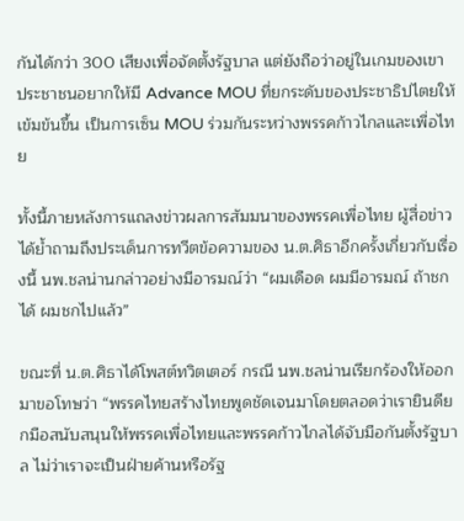กันได้กว่า 300 เสียงเพื่อจัดตั้งรัฐบาล แต่ยังถือว่าอยู่ในเกมของเขา ประชาชนอยากให้มี Advance MOU ที่ยกระดับของประชาธิปไตยให้เข้มข้นขึ้น เป็นการเซ็น MOU ร่วมกันระหว่างพรรคก้าวไกลและเพื่อไทย

ทั้งนี้ภายหลังการแถลงข่าวผลการสัมมนาของพรรคเพื่อไทย ผู้สื่อข่าวได้ย้ำถามถึงประเด็นการทวีตข้อความของ น.ต.ศิธาอีกครั้งเกี่ยวกับเรื่องนี้ นพ.ชลน่านกล่าวอย่างมีอารมณ์ว่า “ผมเดือด ผมมีอารมณ์ ถ้าชกได้ ผมชกไปแล้ว”

ขณะที่ น.ต.ศิธาได้โพสต์ทวิตเตอร์ กรณี นพ.ชลน่านเรียกร้องให้ออกมาขอโทษว่า “พรรคไทยสร้างไทยพูดชัดเจนมาโดยตลอดว่าเรายินดียกมือสนับสนุนให้พรรคเพื่อไทยและพรรคก้าวไกลได้จับมือกันตั้งรัฐบาล ไม่ว่าเราจะเป็นฝ่ายค้านหรือรัฐ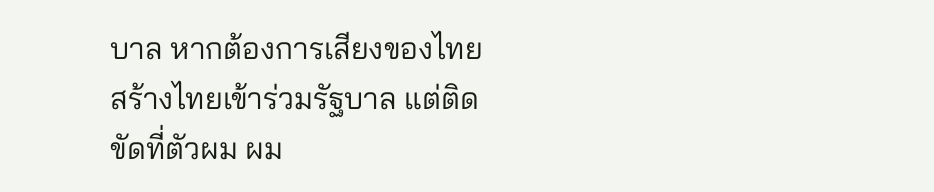บาล หากต้องการเสียงของไทยสร้างไทยเข้าร่วมรัฐบาล แต่ติดขัดที่ตัวผม ผม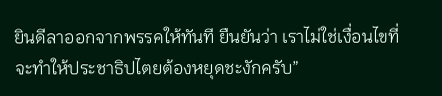ยินดีลาออกจากพรรคให้ทันที ยืนยันว่า เราไม่ใช่เงื่อนไขที่จะทำให้ประชาธิปไตยต้องหยุดชะงักครับ”